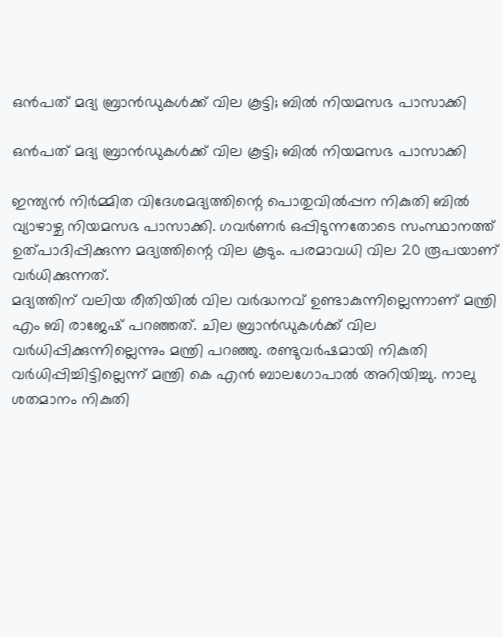ഒൻപത് മദ്യ ബ്രാൻഡുകൾക്ക് വില കൂട്ടി; ബിൽ നിയമസഭ പാസാക്കി

ഒൻപത് മദ്യ ബ്രാൻഡുകൾക്ക് വില കൂട്ടി; ബിൽ നിയമസഭ പാസാക്കി

ഇന്ത്യൻ നിർമ്മിത വിദേശമദ്യത്തിന്റെ പൊതുവിൽപ്പന നികുതി ബിൽ വ്യാഴാഴ്ച നിയമസഭ പാസാക്കി. ഗവർണർ ഒപ്പിടുന്നതോടെ സംസ്ഥാനത്ത് ഉത്പാദിപ്പിക്കുന്ന മദ്യത്തിന്റെ വില കൂടും. പരമാവധി വില 20 രൂപയാണ് വർധിക്കുന്നത്.
മദ്യത്തിന് വലിയ രീതിയിൽ വില വർദ്ധനവ് ഉണ്ടാകുന്നില്ലെന്നാണ് മന്ത്രി എം ബി രാജേഷ് പറഞ്ഞത്. ചില ബ്രാൻഡുകൾക്ക് വില വർധിപ്പിക്കുന്നില്ലെന്നും മന്ത്രി പറഞ്ഞു. രണ്ടുവർഷമായി നികുതി വർധിപ്പിച്ചിട്ടില്ലെന്ന് മന്ത്രി കെ എൻ ബാലഗോപാൽ അറിയിച്ചു. നാലു ശതമാനം നികുതി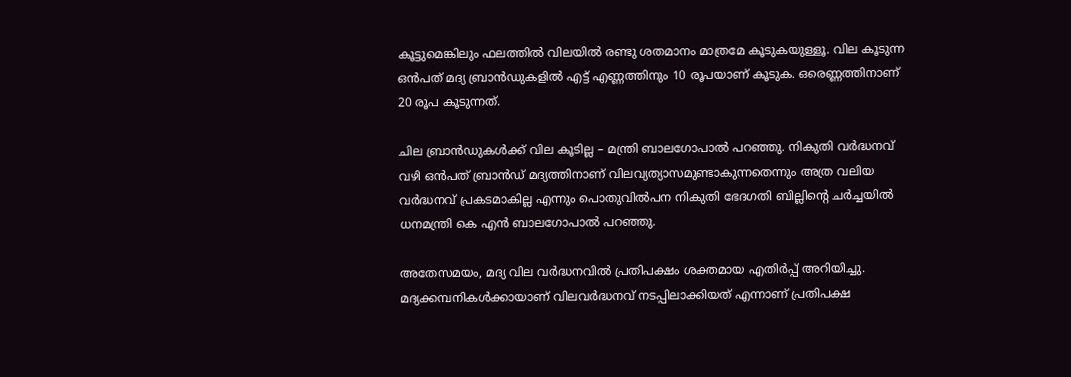കൂട്ടുമെങ്കിലും ഫലത്തിൽ വിലയിൽ രണ്ടു ശതമാനം മാത്രമേ കൂടുകയുള്ളൂ. വില കൂടുന്ന ഒൻപത് മദ്യ ബ്രാൻഡുകളിൽ എട്ട് എണ്ണത്തിനും 10 രൂപയാണ് കൂടുക. ഒരെണ്ണത്തിനാണ് 20 രൂപ കൂടുന്നത്.

ചില ബ്രാൻഡുകൾക്ക് വില കൂടില്ല – മന്ത്രി ബാലഗോപാൽ പറഞ്ഞു. നികുതി വർദ്ധനവ് വഴി ഒൻപത് ബ്രാൻഡ് മദ്യത്തിനാണ് വിലവ്യത്യാസമുണ്ടാകുന്നതെന്നും അത്ര വലിയ വർദ്ധനവ് പ്രകടമാകില്ല എന്നും പൊതുവിൽപന നികുതി ഭേദഗതി ബില്ലിന്റെ ചർച്ചയിൽ ധനമന്ത്രി കെ എൻ ബാലഗോപാൽ പറഞ്ഞു.

അതേസമയം, മദ്യ വില വർദ്ധനവിൽ പ്രതിപക്ഷം ശക്തമായ എതിർപ്പ് അറിയിച്ചു. മദ്യക്കമ്പനികൾക്കായാണ് വിലവർദ്ധനവ് നടപ്പിലാക്കിയത് എന്നാണ് പ്രതിപക്ഷ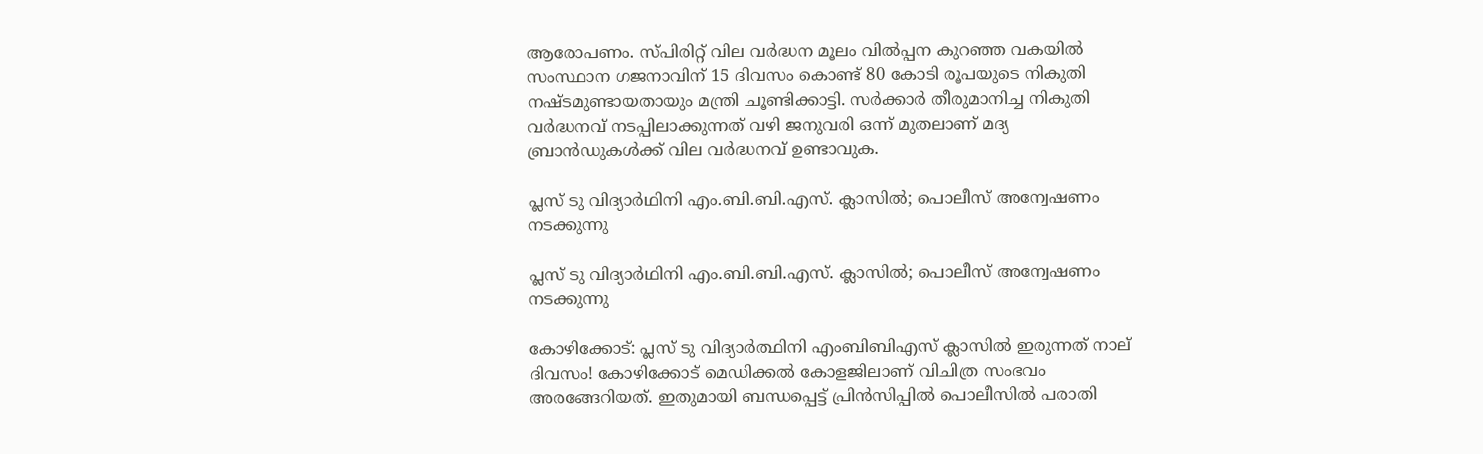ആരോപണം. സ്പിരിറ്റ് വില വർദ്ധന മൂലം വിൽപ്പന കുറഞ്ഞ വകയിൽ സംസ്ഥാന ഗജനാവിന് 15 ദിവസം കൊണ്ട് 80 കോടി രൂപയുടെ നികുതി നഷ്ടമുണ്ടായതായും മന്ത്രി ചൂണ്ടിക്കാട്ടി. സർക്കാർ തീരുമാനിച്ച നികുതി വർദ്ധനവ് നടപ്പിലാക്കുന്നത് വഴി ജനുവരി ഒന്ന് മുതലാണ് മദ്യ ബ്രാൻഡുകൾക്ക് വില വർദ്ധനവ് ഉണ്ടാവുക.

പ്ലസ് ടു വിദ്യാർഥിനി എം.ബി.ബി.എസ്. ക്ലാസിൽ; പൊലീസ് അന്വേഷണം നടക്കുന്നു

പ്ലസ് ടു വിദ്യാർഥിനി എം.ബി.ബി.എസ്. ക്ലാസിൽ; പൊലീസ് അന്വേഷണം നടക്കുന്നു

കോഴിക്കോട്: പ്ലസ് ടു വിദ്യാർത്ഥിനി എംബിബിഎസ് ക്ലാസിൽ ഇരുന്നത് നാല് ദിവസം! കോഴിക്കോട് മെഡിക്കൽ കോളജിലാണ് വിചിത്ര സംഭവം അരങ്ങേറിയത്. ഇതുമായി ബന്ധപ്പെട്ട് പ്രിൻസിപ്പിൽ പൊലീസിൽ പരാതി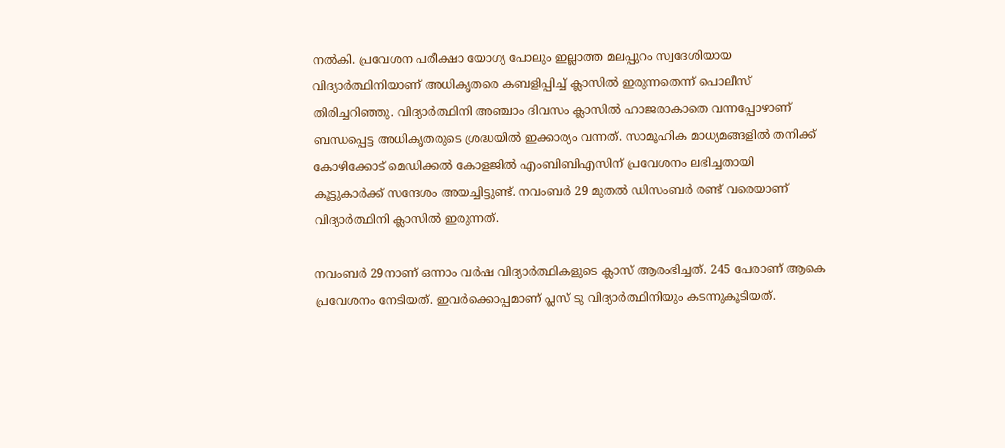നൽകി. പ്രവേശന പരീക്ഷാ യോഗ്യ പോലും ഇല്ലാത്ത മലപ്പുറം സ്വദേശിയായ വിദ്യാർത്ഥിനിയാണ് അധികൃതരെ കബളിപ്പിച്ച് ക്ലാസിൽ ഇരുന്നതെന്ന് പൊലീസ് തിരിച്ചറിഞ്ഞു. വിദ്യാർത്ഥിനി അഞ്ചാം ദിവസം ക്ലാസില്‍ ഹാജരാകാതെ വന്നപ്പോഴാണ് ബന്ധപ്പെട്ട അധികൃതരുടെ ശ്രദ്ധയിൽ ഇക്കാര്യം വന്നത്. സാമൂഹിക മാധ്യമങ്ങളിൽ തനിക്ക് കോഴിക്കോട് മെഡിക്കൽ കോളജിൽ എംബിബിഎസിന് പ്രവേശനം ലഭിച്ചതായി കൂട്ടുകാർക്ക് സന്ദേശം അയച്ചിട്ടുണ്ട്. നവംബർ 29 മുതൽ ഡിസംബർ രണ്ട് വരെയാണ് വിദ്യാർത്ഥിനി ക്ലാസിൽ ഇരുന്നത്.

നവംബർ 29നാണ് ഒന്നാം വർഷ വിദ്യാർത്ഥികളുടെ ക്ലാസ് ആരംഭിച്ചത്. 245 പേരാണ് ആകെ പ്രവേശനം നേടിയത്. ഇവർക്കൊപ്പമാണ് പ്ലസ് ടു വിദ്യാർത്ഥിനിയും കടന്നുകൂടിയത്.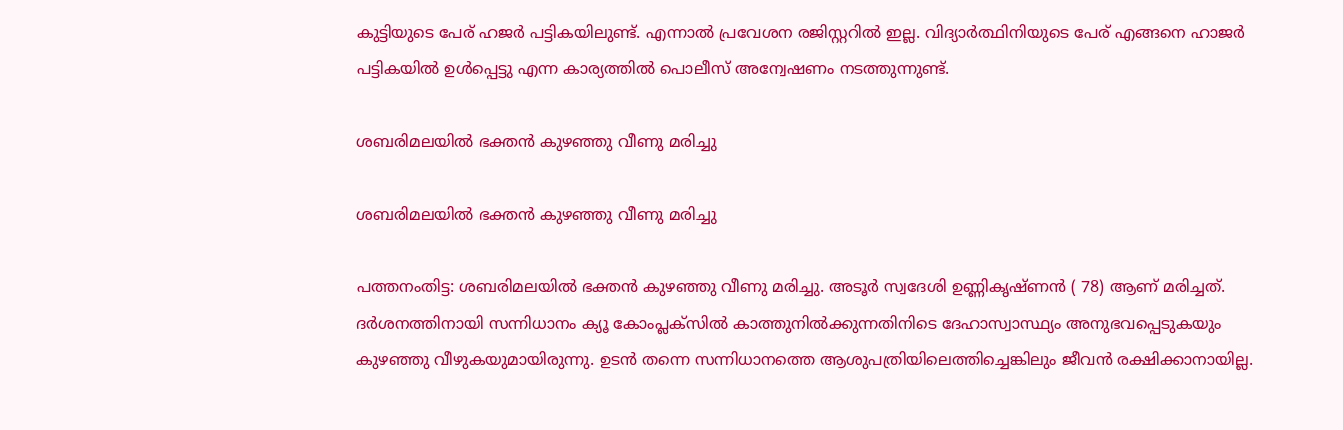കുട്ടിയുടെ പേര് ഹജർ പട്ടികയിലുണ്ട്. എന്നാൽ പ്രവേശന രജിസ്റ്ററിൽ ഇല്ല. വിദ്യാർത്ഥിനിയുടെ പേര് എങ്ങനെ ഹാജർ പട്ടികയിൽ ഉൾപ്പെട്ടു എന്ന കാര്യത്തിൽ പൊലീസ് അന്വേഷണം നടത്തുന്നുണ്ട്.

ശബരിമലയില്‍ ഭക്തന്‍ കുഴഞ്ഞു വീണു മരിച്ചു

ശബരിമലയില്‍ ഭക്തന്‍ കുഴഞ്ഞു വീണു മരിച്ചു

പത്തനംതിട്ട: ശബരിമലയില്‍ ഭക്തന്‍ കുഴഞ്ഞു വീണു മരിച്ചു. അടൂര്‍ സ്വദേശി ഉണ്ണികൃഷ്ണന്‍ ( 78) ആണ് മരിച്ചത്. ദര്‍ശനത്തിനായി സന്നിധാനം ക്യൂ കോംപ്ലക്‌സില്‍ കാത്തുനില്‍ക്കുന്നതിനിടെ ദേഹാസ്വാസ്ഥ്യം അനുഭവപ്പെടുകയും കുഴഞ്ഞു വീഴുകയുമായിരുന്നു. ഉടന്‍ തന്നെ സന്നിധാനത്തെ ആശുപത്രിയിലെത്തിച്ചെങ്കിലും ജീവന്‍ രക്ഷിക്കാനായില്ല.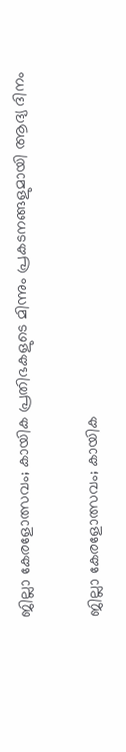ജില്ലാ കേരളോത്സവം; കായിക പ്രതിഭകളുടെ മിന്നും പ്രകടനങ്ങളുമായി ആദ്യ ദിനം

ജില്ലാ കേരളോത്സവം; കായിക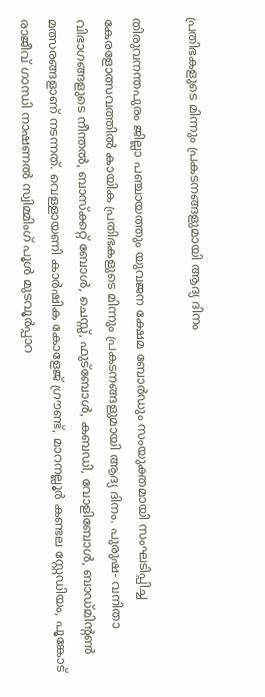പ്രതിഭകളുടെ മിന്നും പ്രകടനങ്ങളുമായി ആദ്യ ദിനം

തിരുവനന്തപുരം ജില്ലാ പഞ്ചായത്തും യുവജന ക്ഷേമ ബോർഡും സംയുക്തമായി സംഘടിപ്പിച്ച കേരളോത്സവത്തിൽ കായിക പ്രതിഭകളുടെ മിന്നും പ്രകടനങ്ങളുമായി ആദ്യ ദിനം. പുരുഷ- വനിതാ വിഭാഗങ്ങളുടെ നീന്തൽ, ബാസ്ക്കറ്റ് ബോൾ, ചെസ്സ്, ഫുട്ബോൾ, കബഡി, വോളിബോൾ, ബാഡ്മിന്റൺ മത്സരങ്ങളാണ് നടന്നത്. വെള്ളായണി കാർഷിക കോളേജ് ഗ്രൗണ്ട്, മാറനല്ലൂർ കണ്ടല സ്റ്റേഡിയം, പൂങ്കോട് രാജീവ് ഗാന്ധി നാഷണൽ സ്വിമ്മിംഗ് പൂൾ മുടവൂർപ്പാറ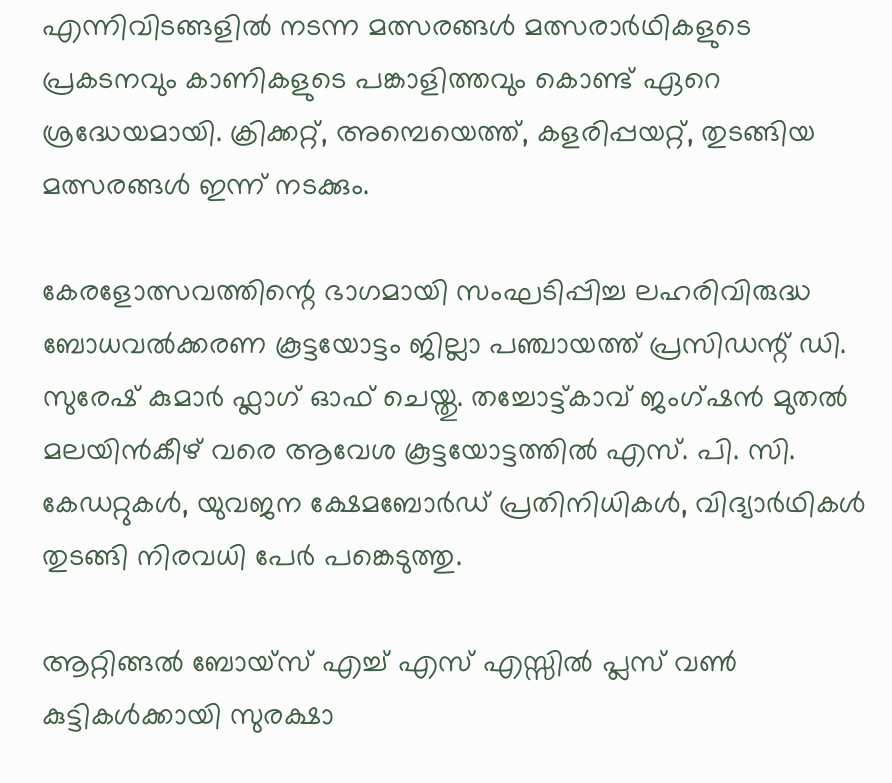എന്നിവിടങ്ങളിൽ നടന്ന മത്സരങ്ങൾ മത്സരാർഥികളുടെ പ്രകടനവും കാണികളുടെ പങ്കാളിത്തവും കൊണ്ട് ഏറെ ശ്രദ്ധേയമായി. ക്രിക്കറ്റ്, അമ്പെയെത്ത്, കളരിപ്പയറ്റ്, തുടങ്ങിയ മത്സരങ്ങൾ ഇന്ന് നടക്കും.

കേരളോത്സവത്തിന്റെ ഭാഗമായി സംഘടിപ്പിച്ച ലഹരിവിരുദ്ധ ബോധവൽക്കരണ കൂട്ടയോട്ടം ജില്ലാ പഞ്ചായത്ത് പ്രസിഡന്റ്‌ ഡി. സുരേഷ് കുമാർ ഫ്ലാഗ് ഓഫ്‌ ചെയ്തു. തച്ചോട്ട്കാവ് ജംഗ്ഷൻ മുതൽ മലയിൻകീഴ് വരെ ആവേശ കൂട്ടയോട്ടത്തിൽ എസ്. പി. സി. കേഡറ്റുകൾ, യുവജന ക്ഷേമബോർഡ് പ്രതിനിധികൾ, വിദ്യാർഥികൾ തുടങ്ങി നിരവധി പേർ പങ്കെടുത്തു.

ആറ്റിങ്ങൽ ബോയ്സ് എച്ച് എസ് എസ്സിൽ പ്ലസ് വൺ കുട്ടികൾക്കായി സുരക്ഷാ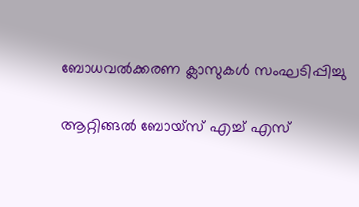ബോധവൽക്കരണ ക്ലാസുകൾ സംഘടിപ്പിച്ചു

ആറ്റിങ്ങൽ ബോയ്സ് എച്ച് എസ്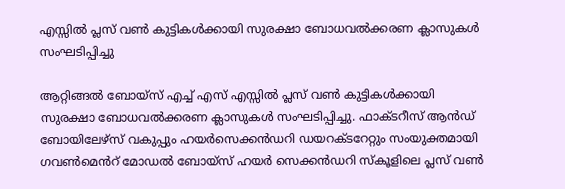എസ്സിൽ പ്ലസ് വൺ കുട്ടികൾക്കായി സുരക്ഷാ ബോധവൽക്കരണ ക്ലാസുകൾ സംഘടിപ്പിച്ചു

ആറ്റിങ്ങൽ ബോയ്സ് എച്ച് എസ് എസ്സിൽ പ്ലസ് വൺ കുട്ടികൾക്കായി സുരക്ഷാ ബോധവൽക്കരണ ക്ലാസുകൾ സംഘടിപ്പിച്ചു. ഫാക്ടറീസ് ആൻഡ് ബോയിലേഴ്സ് വകുപ്പും ഹയർസെക്കൻഡറി ഡയറക്ടറേറ്റും സംയുക്തമായി ഗവൺമെൻറ് മോഡൽ ബോയ്സ് ഹയർ സെക്കൻഡറി സ്കൂളിലെ പ്ലസ് വൺ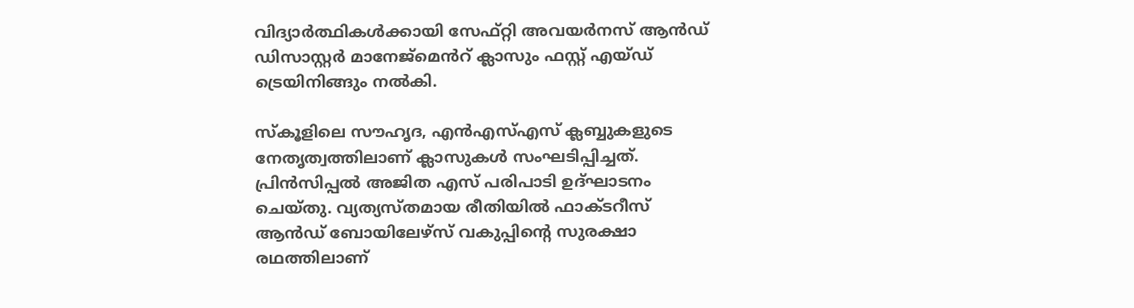വിദ്യാർത്ഥികൾക്കായി സേഫ്റ്റി അവയർനസ് ആൻഡ് ഡിസാസ്റ്റർ മാനേജ്മെൻറ് ക്ലാസും ഫസ്റ്റ് എയ്ഡ് ട്രെയിനിങ്ങും നൽകി.

സ്കൂളിലെ സൗഹൃദ, എൻഎസ്എസ് ക്ലബ്ബുകളുടെ നേതൃത്വത്തിലാണ് ക്ലാസുകൾ സംഘടിപ്പിച്ചത്. പ്രിൻസിപ്പൽ അജിത എസ് പരിപാടി ഉദ്ഘാടനം ചെയ്തു. വ്യത്യസ്തമായ രീതിയിൽ ഫാക്ടറീസ് ആൻഡ് ബോയിലേഴ്സ് വകുപ്പിന്റെ സുരക്ഷാ രഥത്തിലാണ്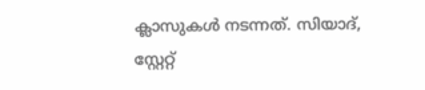ക്ലാസുകൾ നടന്നത്. സിയാദ്, സ്റ്റേറ്റ്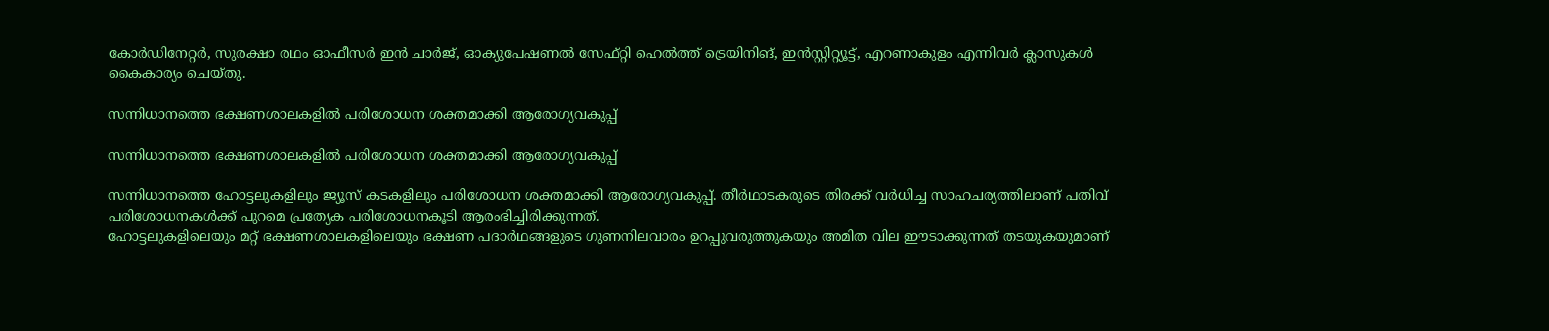കോർഡിനേറ്റർ, സുരക്ഷാ രഥം ഓഫീസർ ഇൻ ചാർജ്, ഓക്യുപേഷണൽ സേഫ്റ്റി ഹെൽത്ത് ട്രെയിനിങ്, ഇൻസ്റ്റിറ്റ്യൂട്ട്, എറണാകുളം എന്നിവർ ക്ലാസുകൾ കൈകാര്യം ചെയ്തു.

സന്നിധാനത്തെ ഭക്ഷണശാലകളില്‍ പരിശോധന ശക്തമാക്കി ആരോഗ്യവകുപ്പ്

സന്നിധാനത്തെ ഭക്ഷണശാലകളില്‍ പരിശോധന ശക്തമാക്കി ആരോഗ്യവകുപ്പ്

സന്നിധാനത്തെ ഹോട്ടലുകളിലും ജ്യൂസ് കടകളിലും പരിശോധന ശക്തമാക്കി ആരോഗ്യവകുപ്പ്. തീര്‍ഥാടകരുടെ തിരക്ക് വര്‍ധിച്ച സാഹചര്യത്തിലാണ് പതിവ് പരിശോധനകള്‍ക്ക് പുറമെ പ്രത്യേക പരിശോധനകൂടി ആരംഭിച്ചിരിക്കുന്നത്.
ഹോട്ടലുകളിലെയും മറ്റ് ഭക്ഷണശാലകളിലെയും ഭക്ഷണ പദാര്‍ഥങ്ങളുടെ ഗുണനിലവാരം ഉറപ്പുവരുത്തുകയും അമിത വില ഈടാക്കുന്നത് തടയുകയുമാണ്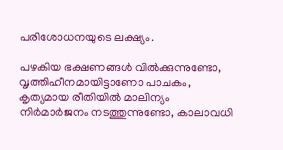പരിശോധനയുടെ ലക്ഷ്യം.

പഴകിയ ഭക്ഷണങ്ങള്‍ വില്‍ക്കുന്നുണ്ടോ, വൃത്തിഹീനമായിട്ടാണോ പാചകം, കൃത്യമായ രീതിയില്‍ മാലിന്യം നിര്‍മാര്‍ജനം നടത്തുന്നുണ്ടോ, കാലാവധി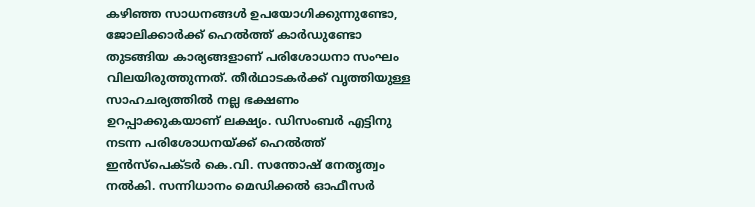കഴിഞ്ഞ സാധനങ്ങള്‍ ഉപയോഗിക്കുന്നുണ്ടോ, ജോലിക്കാര്‍ക്ക് ഹെല്‍ത്ത് കാര്‍ഡുണ്ടോ തുടങ്ങിയ കാര്യങ്ങളാണ് പരിശോധനാ സംഘം വിലയിരുത്തുന്നത്. തീര്‍ഥാടകര്‍ക്ക് വൃത്തിയുള്ള സാഹചര്യത്തില്‍ നല്ല ഭക്ഷണം ഉറപ്പാക്കുകയാണ് ലക്ഷ്യം. ഡിസംബര്‍ എട്ടിനു നടന്ന പരിശോധനയ്ക്ക് ഹെല്‍ത്ത് ഇന്‍സ്‌പെക്ടര്‍ കെ.വി. സന്തോഷ് നേതൃത്വം നല്‍കി. സന്നിധാനം മെഡിക്കല്‍ ഓഫീസര്‍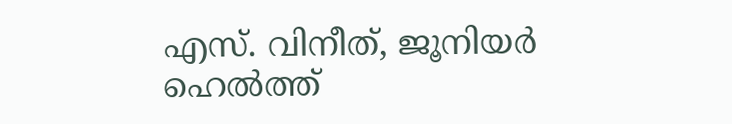എസ്. വിനീത്, ജൂനിയര്‍ ഹെല്‍ത്ത്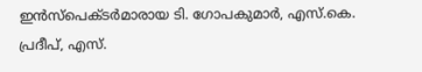ഇന്‍സ്‌പെക്ടര്‍മാരായ ടി. ഗോപകുമാര്‍, എസ്.കെ. പ്രദീപ്, എസ്.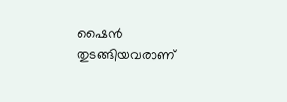ഷൈന്‍ തുടങ്ങിയവരാണ്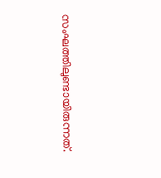സംഘത്തിലുണ്ടായിരുന്നത്.